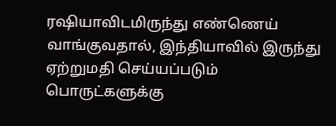ரஷியாவிடமிருந்து எண்ணெய் வாங்குவதால், இந்தியாவில் இருந்து ஏற்றுமதி செய்யப்படும் பொருட்களுக்கு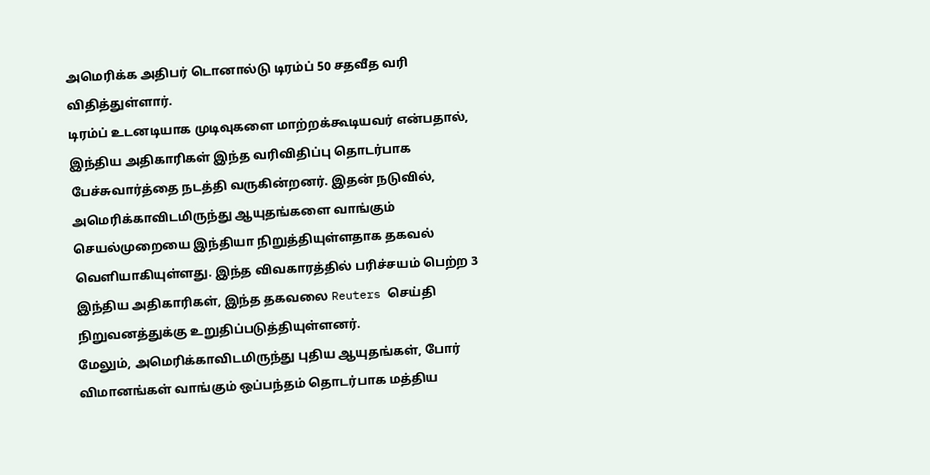அமெரிக்க அதிபர் டொனால்டு டிரம்ப் 50 சதவீத வரி விதித்துள்ளார்.
டிரம்ப் உடனடியாக முடிவுகளை மாற்றக்கூடியவர் என்பதால், இந்திய அதிகாரிகள் இந்த வரிவிதிப்பு தொடர்பாக பேச்சுவார்த்தை நடத்தி வருகின்றனர். இதன் நடுவில், அமெரிக்காவிடமிருந்து ஆயுதங்களை வாங்கும் செயல்முறையை இந்தியா நிறுத்தியுள்ளதாக தகவல் வெளியாகியுள்ளது. இந்த விவகாரத்தில் பரிச்சயம் பெற்ற 3 இந்திய அதிகாரிகள், இந்த தகவலை Reuters செய்தி நிறுவனத்துக்கு உறுதிப்படுத்தியுள்ளனர்.
மேலும், அமெரிக்காவிடமிருந்து புதிய ஆயுதங்கள், போர் விமானங்கள் வாங்கும் ஒப்பந்தம் தொடர்பாக மத்திய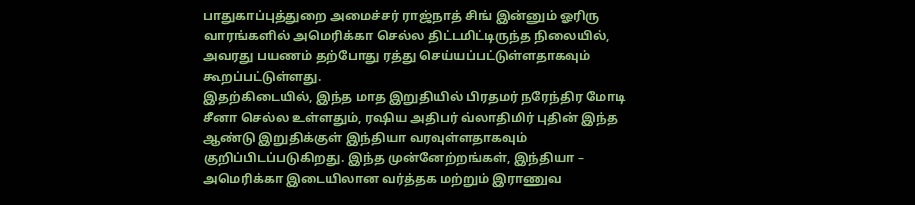பாதுகாப்புத்துறை அமைச்சர் ராஜ்நாத் சிங் இன்னும் ஓரிரு வாரங்களில் அமெரிக்கா செல்ல திட்டமிட்டிருந்த நிலையில், அவரது பயணம் தற்போது ரத்து செய்யப்பட்டுள்ளதாகவும் கூறப்பட்டுள்ளது.
இதற்கிடையில், இந்த மாத இறுதியில் பிரதமர் நரேந்திர மோடி சீனா செல்ல உள்ளதும், ரஷிய அதிபர் வ்லாதிமிர் புதின் இந்த ஆண்டு இறுதிக்குள் இந்தியா வரவுள்ளதாகவும் குறிப்பிடப்படுகிறது. இந்த முன்னேற்றங்கள், இந்தியா – அமெரிக்கா இடையிலான வர்த்தக மற்றும் இராணுவ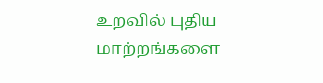உறவில் புதிய மாற்றங்களை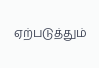ஏற்படுத்தும்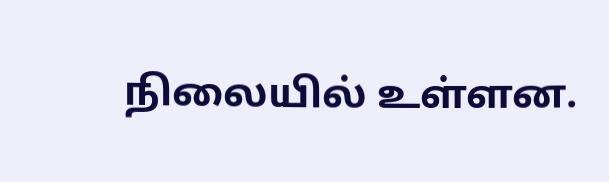நிலையில் உள்ளன.